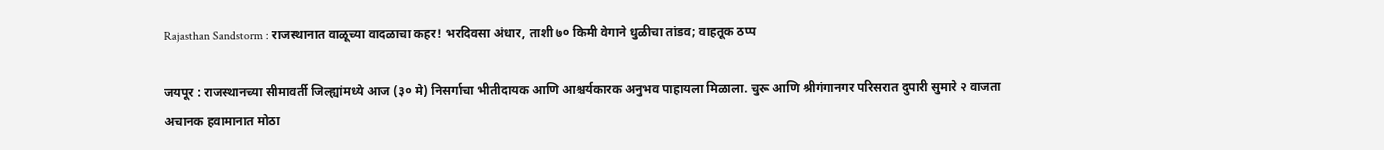Rajasthan Sandstorm : राजस्थानात वाळूच्या वादळाचा कहर! भरदिवसा अंधार, ताशी ७० किमी वेगाने धुळीचा तांडव; वाहतूक ठप्प

जयपूर : राजस्थानच्या सीमावर्ती जिल्ह्यांमध्ये आज (३० मे) निसर्गाचा भीतीदायक आणि आश्चर्यकारक अनुभव पाहायला मिळाला. चुरू आणि श्रीगंगानगर परिसरात दुपारी सुमारे २ वाजता अचानक हवामानात मोठा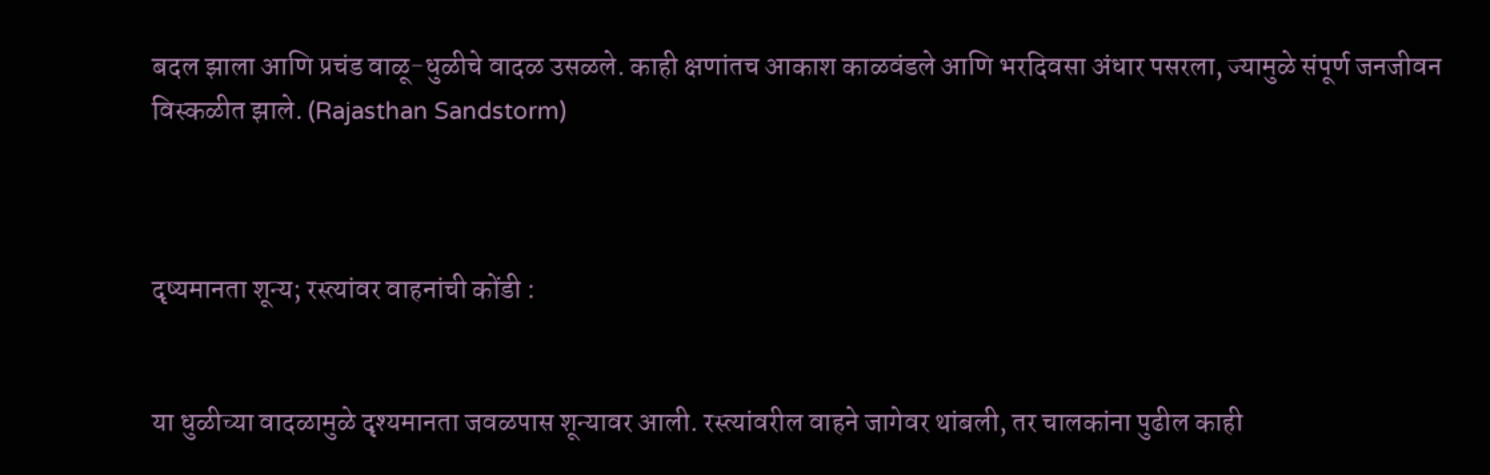बदल झाला आणि प्रचंड वाळू-धुळीचे वादळ उसळले. काही क्षणांतच आकाश काळवंडले आणि भरदिवसा अंधार पसरला, ज्यामुळे संपूर्ण जनजीवन विस्कळीत झाले. (Rajasthan Sandstorm)



दृष्यमानता शून्य; रस्त्यांवर वाहनांची कोंडी :


या धुळीच्या वादळामुळे दृश्यमानता जवळपास शून्यावर आली. रस्त्यांवरील वाहने जागेवर थांबली, तर चालकांना पुढील काही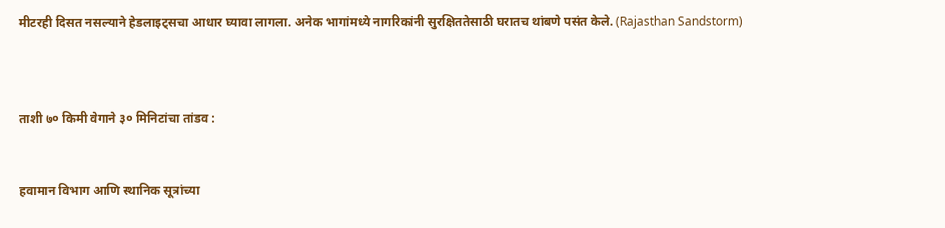मीटरही दिसत नसल्याने हेडलाइट्सचा आधार घ्यावा लागला. अनेक भागांमध्ये नागरिकांनी सुरक्षिततेसाठी घरातच थांबणे पसंत केले. (Rajasthan Sandstorm)



ताशी ७० किमी वेगाने ३० मिनिटांचा तांडव :


हवामान विभाग आणि स्थानिक सूत्रांच्या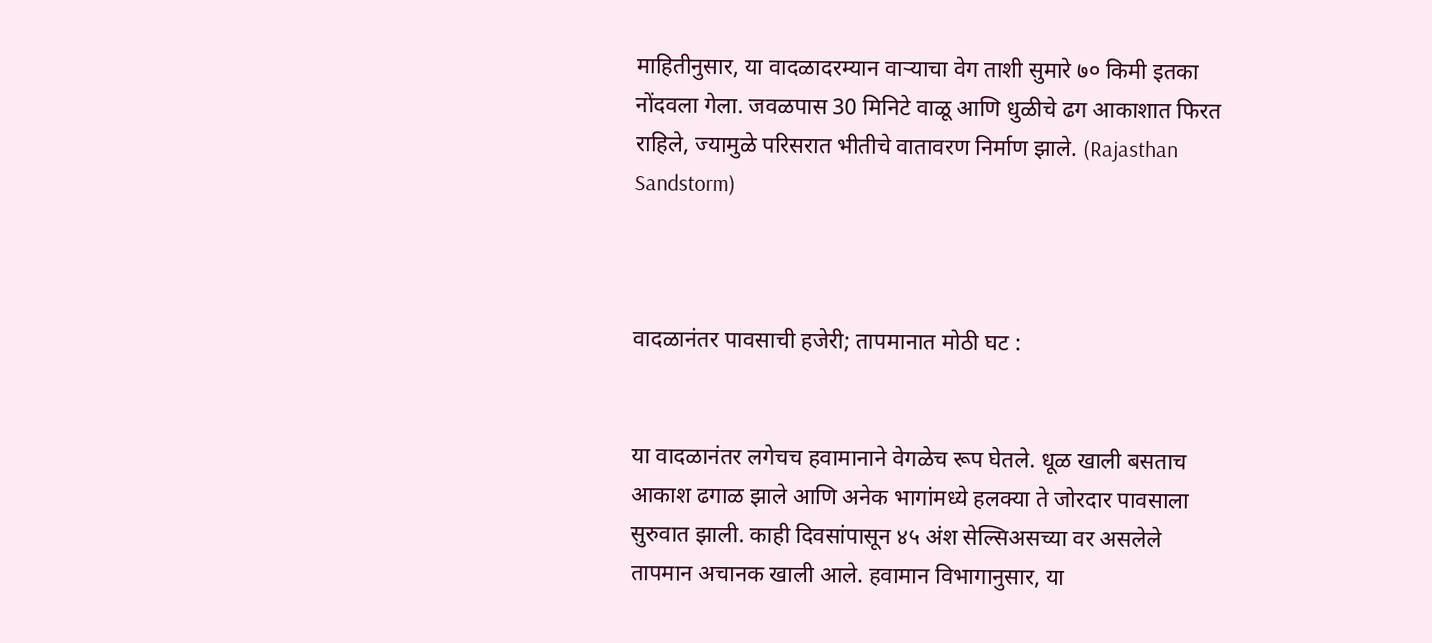माहितीनुसार, या वादळादरम्यान वाऱ्याचा वेग ताशी सुमारे ७० किमी इतका नोंदवला गेला. जवळपास 30 मिनिटे वाळू आणि धुळीचे ढग आकाशात फिरत राहिले, ज्यामुळे परिसरात भीतीचे वातावरण निर्माण झाले. (Rajasthan Sandstorm)



वादळानंतर पावसाची हजेरी; तापमानात मोठी घट :


या वादळानंतर लगेचच हवामानाने वेगळेच रूप घेतले. धूळ खाली बसताच आकाश ढगाळ झाले आणि अनेक भागांमध्ये हलक्या ते जोरदार पावसाला सुरुवात झाली. काही दिवसांपासून ४५ अंश सेल्सिअसच्या वर असलेले तापमान अचानक खाली आले. हवामान विभागानुसार, या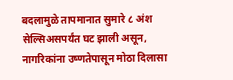बदलामुळे तापमानात सुमारे ८ अंश सेल्सिअसपर्यंत घट झाली असून, नागरिकांना उष्णतेपासून मोठा दिलासा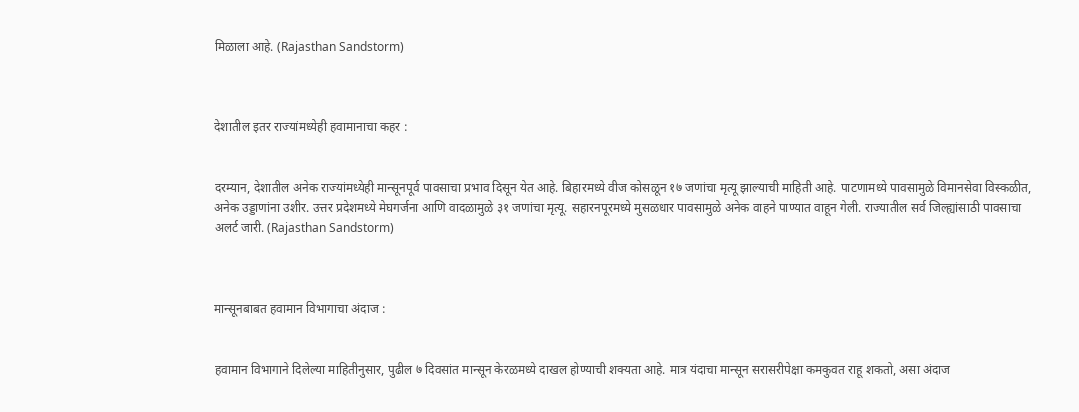मिळाला आहे. (Rajasthan Sandstorm)



देशातील इतर राज्यांमध्येही हवामानाचा कहर :


दरम्यान, देशातील अनेक राज्यांमध्येही मान्सूनपूर्व पावसाचा प्रभाव दिसून येत आहे. बिहारमध्ये वीज कोसळून १७ जणांचा मृत्यू झाल्याची माहिती आहे. पाटणामध्ये पावसामुळे विमानसेवा विस्कळीत, अनेक उड्डाणांना उशीर. उत्तर प्रदेशमध्ये मेघगर्जना आणि वादळामुळे ३१ जणांचा मृत्यू. सहारनपूरमध्ये मुसळधार पावसामुळे अनेक वाहने पाण्यात वाहून गेली. राज्यातील सर्व जिल्ह्यांसाठी पावसाचा अलर्ट जारी. (Rajasthan Sandstorm)



मान्सूनबाबत हवामान विभागाचा अंदाज :


हवामान विभागाने दिलेल्या माहितीनुसार, पुढील ७ दिवसांत मान्सून केरळमध्ये दाखल होण्याची शक्यता आहे. मात्र यंदाचा मान्सून सरासरीपेक्षा कमकुवत राहू शकतो, असा अंदाज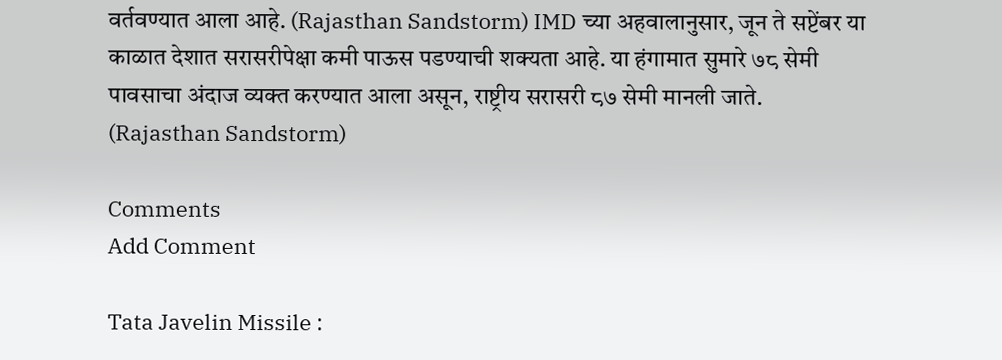वर्तवण्यात आला आहे. (Rajasthan Sandstorm) IMD च्या अहवालानुसार, जून ते सप्टेंबर या काळात देशात सरासरीपेक्षा कमी पाऊस पडण्याची शक्यता आहे. या हंगामात सुमारे ७८ सेमी पावसाचा अंदाज व्यक्त करण्यात आला असून, राष्ट्रीय सरासरी ८७ सेमी मानली जाते. (Rajasthan Sandstorm)

Comments
Add Comment

Tata Javelin Missile :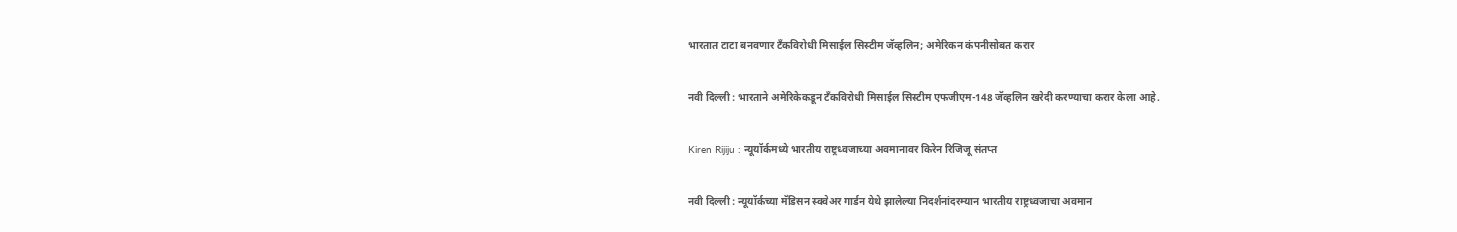भारतात टाटा बनवणार टँकविरोधी मिसाईल सिस्टीम जॅव्हलिन; अमेरिकन कंपनीसोबत करार

नवी दिल्ली : भारताने अमेरिकेकडून टँकविरोधी मिसाईल सिस्टीम एफजीएम-148 जॅव्हलिन खरेदी करण्याचा करार केला आहे.

Kiren Rijiju : न्यूयॉर्कमध्ये भारतीय राष्ट्रध्वजाच्या अवमानावर किरेन रिजिजू संतप्त

नवी दिल्ली : न्यूयॉर्कच्या मॅडिसन स्क्वेअर गार्डन येथे झालेल्या निदर्शनांदरम्यान भारतीय राष्ट्रध्वजाचा अवमान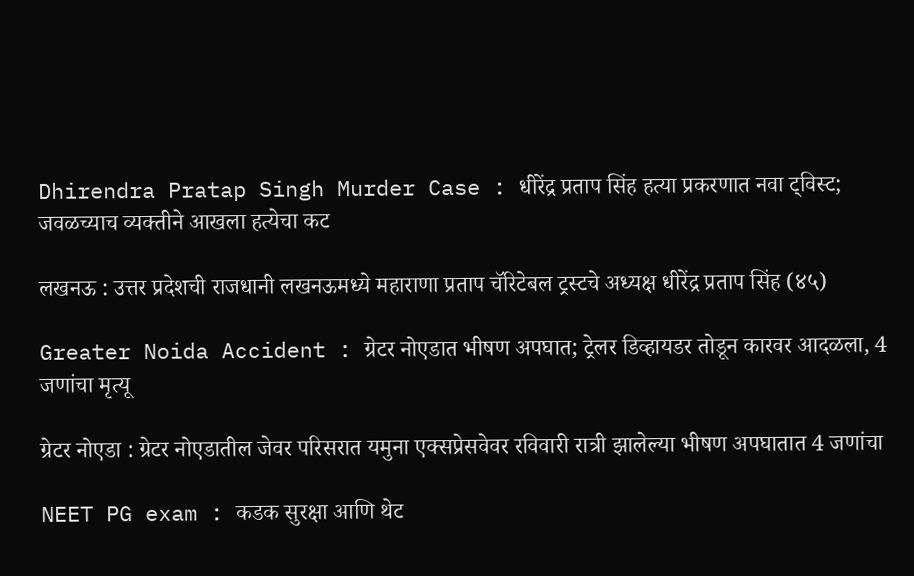Dhirendra Pratap Singh Murder Case : धीरेंद्र प्रताप सिंह हत्या प्रकरणात नवा ट्विस्ट; जवळच्याच व्यक्तीने आखला हत्येचा कट

लखनऊ : उत्तर प्रदेशची राजधानी लखनऊमध्ये महाराणा प्रताप चॅरिटेबल ट्रस्टचे अध्यक्ष धीरेंद्र प्रताप सिंह (४५)

Greater Noida Accident : ग्रेटर नोएडात भीषण अपघात; ट्रेलर डिव्हायडर तोडून कारवर आदळला, 4 जणांचा मृत्यू

ग्रेटर नोएडा : ग्रेटर नोएडातील जेवर परिसरात यमुना एक्सप्रेसवेवर रविवारी रात्री झालेल्या भीषण अपघातात 4 जणांचा

NEET PG exam : कडक सुरक्षा आणि थेट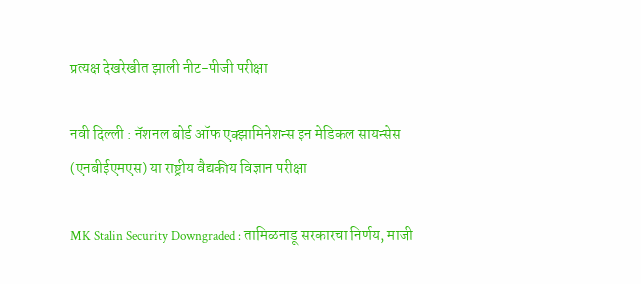प्रत्यक्ष देखरेखीत झाली नीट-पीजी परीक्षा

नवी दिल्ली : नॅशनल बोर्ड ऑफ एक्झामिनेशन्स इन मेडिकल सायन्सेस (एनबीईएमएस) या राष्ट्रीय वैद्यकीय विज्ञान परीक्षा

MK Stalin Security Downgraded : तामिळनाडू सरकारचा निर्णय, माजी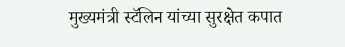मुख्यमंत्री स्टॅलिन यांच्या सुरक्षेत कपात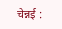चेन्नई :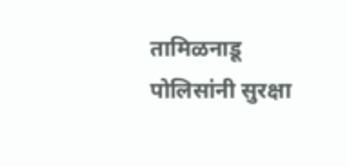तामिळनाडू पोलिसांनी सुरक्षा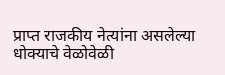प्राप्त राजकीय नेत्यांना असलेल्या धोक्याचे वेळोवेळी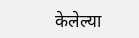केलेल्या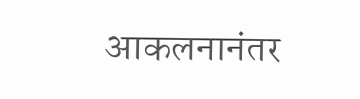आकलनानंतर